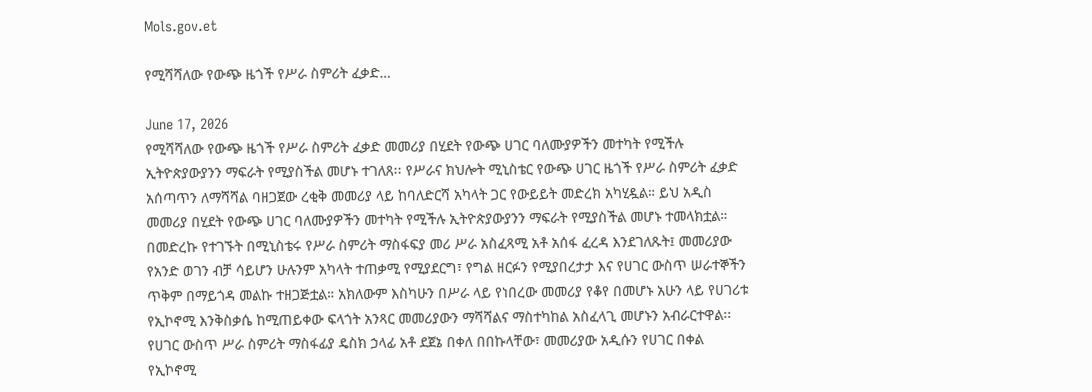Mols.gov.et

የሚሻሻለው የውጭ ዜጎች የሥራ ስምሪት ፈቃድ…

June 17, 2026
የሚሻሻለው የውጭ ዜጎች የሥራ ስምሪት ፈቃድ መመሪያ በሂደት የውጭ ሀገር ባለሙያዎችን መተካት የሚችሉ ኢትዮጵያውያንን ማፍራት የሚያስችል መሆኑ ተገለጸ፡፡ የሥራና ክህሎት ሚኒስቴር የውጭ ሀገር ዜጎች የሥራ ስምሪት ፈቃድ አሰጣጥን ለማሻሻል ባዘጋጀው ረቂቅ መመሪያ ላይ ከባለድርሻ አካላት ጋር የውይይት መድረክ አካሂዷል። ይህ አዲስ መመሪያ በሂደት የውጭ ሀገር ባለሙያዎችን መተካት የሚችሉ ኢትዮጵያውያንን ማፍራት የሚያስችል መሆኑ ተመላክቷል። በመድረኩ የተገኙት በሚኒስቴሩ የሥራ ስምሪት ማስፋፍያ መሪ ሥራ አስፈጻሚ አቶ አሰፋ ፈረዳ እንደገለጹት፤ መመሪያው የአንድ ወገን ብቻ ሳይሆን ሁሉንም አካላት ተጠቃሚ የሚያደርግ፣ የግል ዘርፉን የሚያበረታታ እና የሀገር ውስጥ ሠራተኞችን ጥቅም በማይጎዳ መልኩ ተዘጋጅቷል። አክለውም እስካሁን በሥራ ላይ የነበረው መመሪያ የቆየ በመሆኑ አሁን ላይ የሀገሪቱ የኢኮኖሚ እንቅስቃሴ ከሚጠይቀው ፍላጎት አንጻር መመሪያውን ማሻሻልና ማስተካከል አስፈላጊ መሆኑን አብራርተዋል፡፡ የሀገር ውስጥ ሥራ ስምሪት ማስፋፊያ ዴስክ ኃላፊ አቶ ደጀኔ በቀለ በበኩላቸው፣ መመሪያው አዲሱን የሀገር በቀል የኢኮኖሚ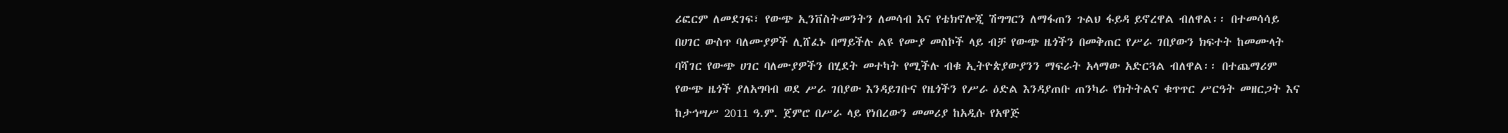ሪፎርም ለመደገፍ፣ የውጭ ኢንቨስትመንትን ለመሳብ እና የቴክኖሎጂ ሽግግርን ለማፋጠን ጉልህ ፋይዳ ይኖረዋል ብለዋል፡፡ በተመሳሳይ በሀገር ውስጥ ባለሙያዎች ሊሸፈኑ በማይችሉ ልዩ የሙያ መስኮች ላይ ብቻ የውጭ ዜጎችን በመቅጠር የሥራ ገበያውን ክፍተት ከመሙላት ባሻገር የውጭ ሀገር ባለሙያዎችን በሂደት መተካት የሚችሉ ብቁ ኢትዮጵያውያንን ማፍራት አላማው አድርጓል ብለዋል፡፡ በተጨማሪም የውጭ ዜጎች ያለአግባብ ወደ ሥራ ገበያው እንዳይገቡና የዜጎችን የሥራ ዕድል እንዳያጠቡ ጠንካራ የክትትልና ቁጥጥር ሥርዓት መዘርጋት እና ከታኅሣሥ 2011 ዓ.ም. ጀምሮ በሥራ ላይ የነበረውን መመሪያ ከአዲሱ የአዋጅ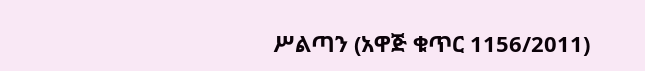ሥልጣን (አዋጅ ቁጥር 1156/2011)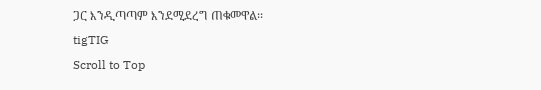ጋር እንዲጣጣም እንደሚደረግ ጠቁመዋል፡፡
tigTIG
Scroll to Top